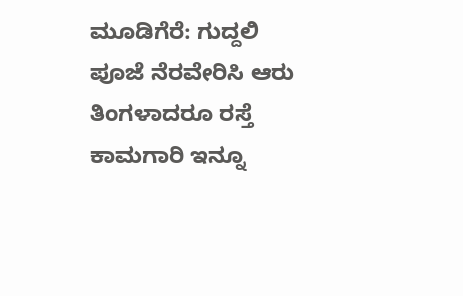ಮೂಡಿಗೆರೆ: ಗುದ್ದಲಿ ಪೂಜೆ ನೆರವೇರಿಸಿ ಆರು ತಿಂಗಳಾದರೂ ರಸ್ತೆ ಕಾಮಗಾರಿ ಇನ್ನೂ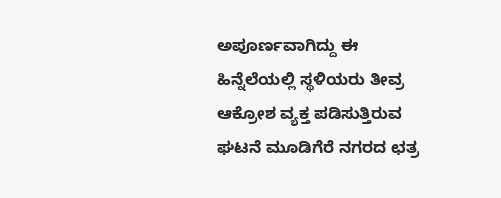ಅಪೂರ್ಣವಾಗಿದ್ದು ಈ ಹಿನ್ನೆಲೆಯಲ್ಲಿ ಸ್ಥಳಿಯರು ತೀವ್ರ ಆಕ್ರೋಶ ವ್ಯಕ್ತ ಪಡಿಸುತ್ತಿರುವ ಘಟನೆ ಮೂಡಿಗೆರೆ ನಗರದ ಛತ್ರ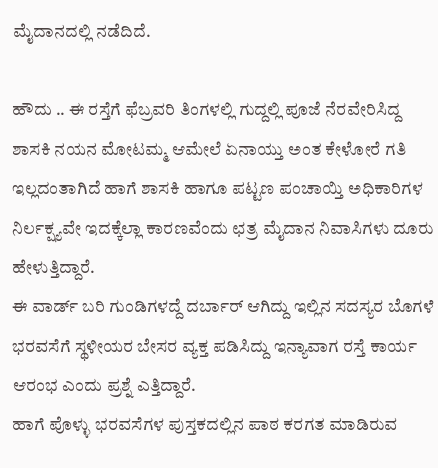ಮೈದಾನದಲ್ಲಿ ನಡೆದಿದೆ.

ಹೌದು .. ಈ ರಸ್ತೆಗೆ ಫೆಬ್ರವರಿ ತಿಂಗಳಲ್ಲಿ ಗುದ್ದಲ್ಲಿ ಪೂಜೆ ನೆರವೇರಿಸಿದ್ದ ಶಾಸಕಿ ನಯನ ಮೋಟಮ್ಮ ಆಮೇಲೆ ಏನಾಯ್ತು ಅಂತ ಕೇಳೋರೆ ಗತಿ ಇಲ್ಲದಂತಾಗಿದೆ ಹಾಗೆ ಶಾಸಕಿ ಹಾಗೂ ಪಟ್ಟಣ ಪಂಚಾಯ್ತಿ ಅಧಿಕಾರಿಗಳ ನಿರ್ಲಕ್ಷ್ಯವೇ ಇದಕ್ಕೆಲ್ಲಾ ಕಾರಣವೆಂದು ಛತ್ರ ಮೈದಾನ ನಿವಾಸಿಗಳು ದೂರು ಹೇಳುತ್ತಿದ್ದಾರೆ.
ಈ ವಾರ್ಡ್ ಬರಿ ಗುಂಡಿಗಳದ್ದೆ ದರ್ಬಾರ್ ಆಗಿದ್ದು ಇಲ್ಲಿನ ಸದಸ್ಯರ ಬೊಗಳೆ ಭರವಸೆಗೆ ಸ್ಥಳೀಯರ ಬೇಸರ ವ್ಯಕ್ತ ಪಡಿಸಿದ್ದು ಇನ್ಯಾವಾಗ ರಸ್ತೆ ಕಾರ್ಯ ಆರಂಭ ಎಂದು ಪ್ರಶ್ನೆ ಎತ್ತಿದ್ದಾರೆ.
ಹಾಗೆ ಪೊಳ್ಳು ಭರವಸೆಗಳ ಪುಸ್ತಕದಲ್ಲಿನ ಪಾಠ ಕರಗತ ಮಾಡಿರುವ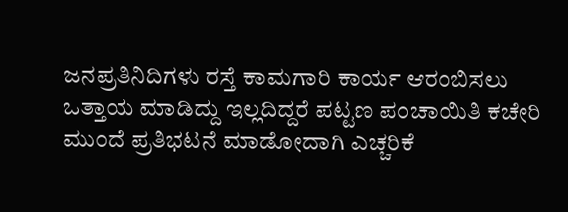ಜನಪ್ರತಿನಿದಿಗಳು ರಸ್ತೆ ಕಾಮಗಾರಿ ಕಾರ್ಯ ಆರಂಬಿಸಲು ಒತ್ತಾಯ ಮಾಡಿದ್ದು ಇಲ್ಲದಿದ್ದರೆ ಪಟ್ಟಣ ಪಂಚಾಯಿತಿ ಕಚೇರಿ ಮುಂದೆ ಪ್ರತಿಭಟನೆ ಮಾಡೋದಾಗಿ ಎಚ್ಚರಿಕೆ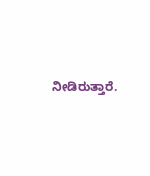ನೀಡಿರುತ್ತಾರೆ.